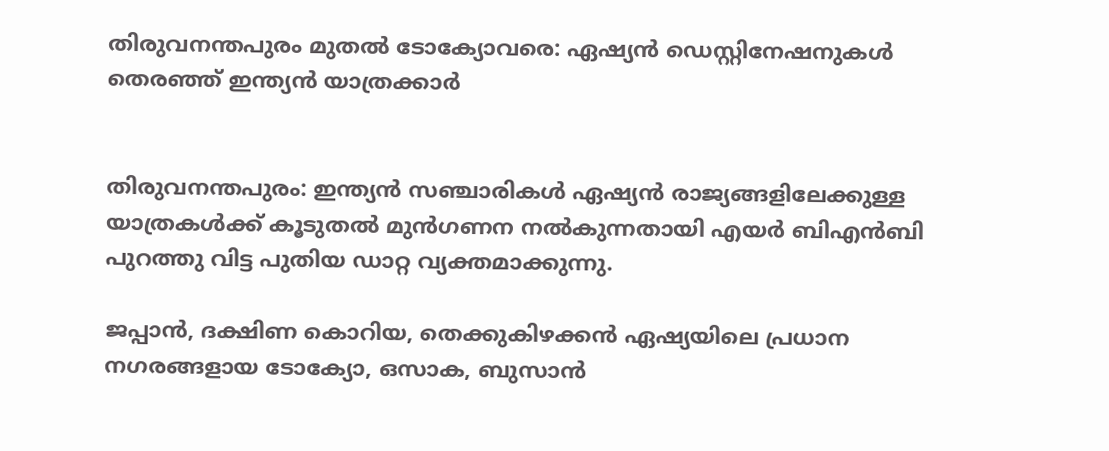തിരുവനന്തപുരം മുതൽ ടോക്യോവരെ: ഏഷ്യൻ ഡെസ്റ്റിനേഷനുകൾ തെരഞ്ഞ് ഇന്ത്യൻ യാത്രക്കാർ


തിരുവനന്തപുരം: ഇന്ത്യൻ സഞ്ചാരികൾ ഏഷ്യൻ രാജ്യങ്ങളിലേക്കുള്ള യാത്രകൾക്ക് കൂടുതൽ മുൻഗണന നൽകുന്നതായി എയർ ബിഎൻബി പുറത്തു വിട്ട പുതിയ ഡാറ്റ വ്യക്തമാക്കുന്നു.

ജപ്പാൻ, ദക്ഷിണ കൊറിയ, തെക്കുകിഴക്കൻ ഏഷ്യയിലെ പ്രധാന നഗരങ്ങളായ ടോക്യോ, ഒസാക, ബുസാൻ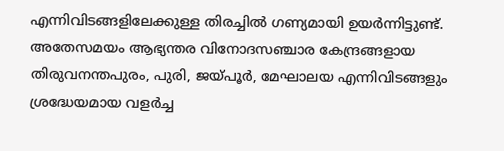എന്നിവിടങ്ങളിലേക്കുള്ള തിരച്ചിൽ ഗണ്യമായി ഉയർന്നിട്ടുണ്ട്. അതേസമയം ആഭ്യന്തര വിനോദസഞ്ചാര കേന്ദ്രങ്ങളായ തിരുവനന്തപുരം, പുരി, ജയ്‌പൂർ, മേഘാലയ എന്നിവിടങ്ങളും ശ്രദ്ധേയമായ വളർച്ച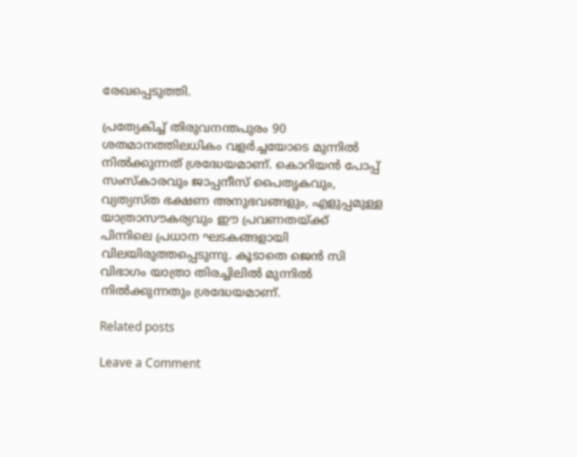രേഖപ്പെടുത്തി.

പ്രത്യേകിച്ച് തിരുവനന്തപുരം 90 ശതമാനത്തിലധികം വളർച്ചയോടെ മുന്നിൽ നിൽക്കുന്നത് ശ്രദ്ധേയമാണ്. കൊറിയൻ പോപ്പ് സംസ്കാരവും ജാപ്പനീസ് പൈതൃകവും, വ്യത്യസ്ത ഭക്ഷണ അനുഭവങ്ങളും, എളുപ്പമുള്ള യാത്രാസൗകര്യവും ഈ പ്രവണതയ്ക്ക് പിന്നിലെ പ്രധാന ഘടകങ്ങളായി വിലയിരുത്തപ്പെടുന്നു. കൂടാതെ ജെൻ സി വിഭാഗം യാത്രാ തിരച്ചിലിൽ മുന്നിൽ നിൽക്കുന്നതും ശ്രദ്ധേയമാണ്.

Related posts

Leave a Comment